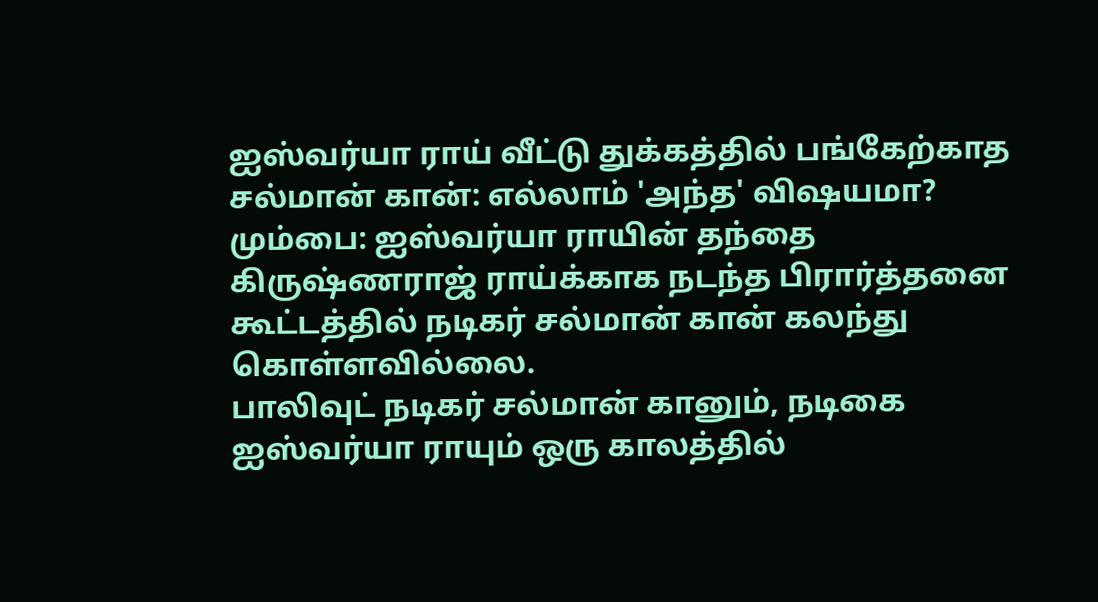ஐஸ்வர்யா ராய் வீட்டு துக்கத்தில் பங்கேற்காத சல்மான் கான்: எல்லாம் 'அந்த' விஷயமா?
மும்பை: ஐஸ்வர்யா ராயின் தந்தை கிருஷ்ணராஜ் ராய்க்காக நடந்த பிரார்த்தனை கூட்டத்தில் நடிகர் சல்மான் கான் கலந்து கொள்ளவில்லை.
பாலிவுட் நடிகர் சல்மான் கானும், நடிகை ஐஸ்வர்யா ராயும் ஒரு காலத்தில்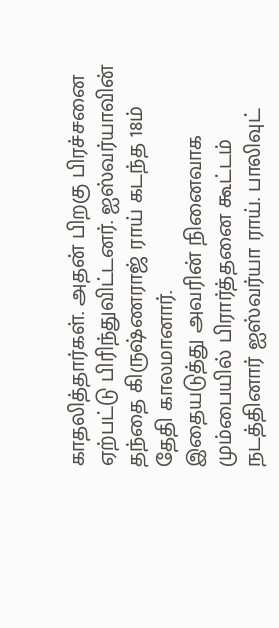காதலித்தார்கள். அதன் பிறகு பிரச்சனை ஏற்பட்டு பிரிந்துவிட்டனர். ஐஸ்வர்யாவின் தந்தை கிருஷ்ணராஜ் ராய் கடந்த 18ம் தேதி காலமானார்.
இதையடுத்து அவரின் நினைவாக மும்பையில் பிரார்த்தனை கூட்டம் நடத்தினார் ஐஸ்வர்யா ராய். பாலிவுட்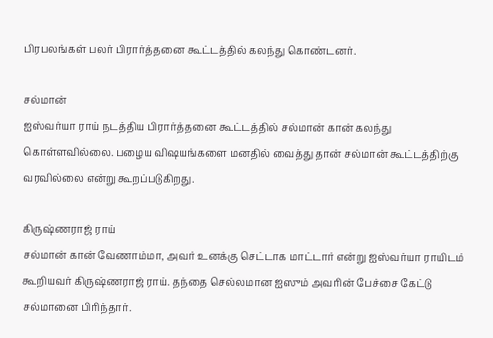பிரபலங்கள் பலர் பிரார்த்தனை கூட்டத்தில் கலந்து கொண்டனர்.

சல்மான்
ஐஸ்வர்யா ராய் நடத்திய பிரார்த்தனை கூட்டத்தில் சல்மான் கான் கலந்து கொள்ளவில்லை. பழைய விஷயங்களை மனதில் வைத்து தான் சல்மான் கூட்டத்திற்கு வரவில்லை என்று கூறப்படுகிறது.

கிருஷ்ணராஜ் ராய்
சல்மான் கான் வேணாம்மா, அவர் உனக்கு செட்டாக மாட்டார் என்று ஐஸ்வர்யா ராயிடம் கூறியவர் கிருஷ்ணராஜ் ராய். தந்தை செல்லமான ஐஸும் அவரின் பேச்சை கேட்டு சல்மானை பிரிந்தார்.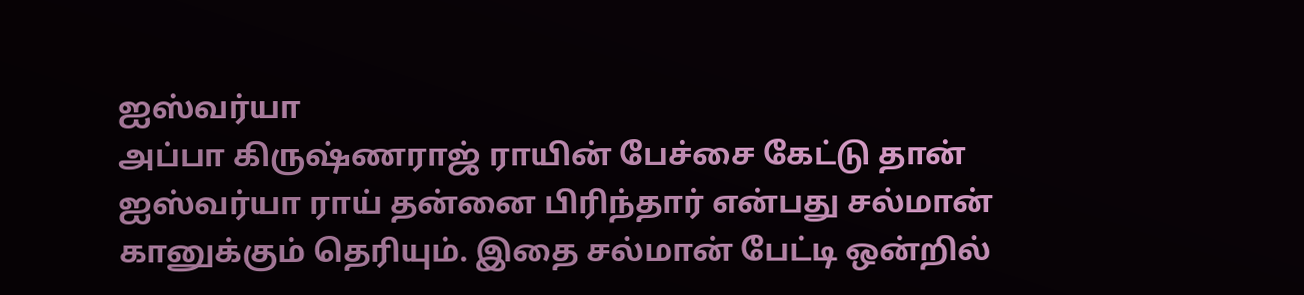ஐஸ்வர்யா
அப்பா கிருஷ்ணராஜ் ராயின் பேச்சை கேட்டு தான் ஐஸ்வர்யா ராய் தன்னை பிரிந்தார் என்பது சல்மான் கானுக்கும் தெரியும். இதை சல்மான் பேட்டி ஒன்றில்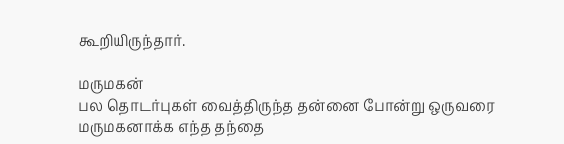கூறியிருந்தார்.

மருமகன்
பல தொடர்புகள் வைத்திருந்த தன்னை போன்று ஒருவரை மருமகனாக்க எந்த தந்தை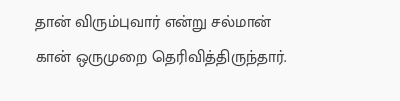தான் விரும்புவார் என்று சல்மான் கான் ஒருமுறை தெரிவித்திருந்தார்.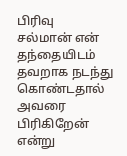பிரிவு
சல்மான் என் தந்தையிடம் தவறாக நடந்து கொண்டதால் அவரை பிரிகிறேன் என்று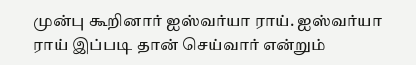முன்பு கூறினார் ஐஸ்வர்யா ராய். ஐஸ்வர்யா ராய் இப்படி தான் செய்வார் என்றும்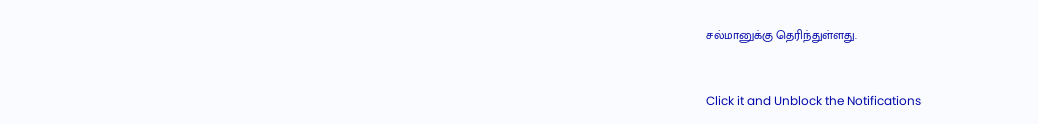சல்மானுக்கு தெரிந்துள்ளது.


Click it and Unblock the Notifications